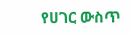የሀገር ውስጥ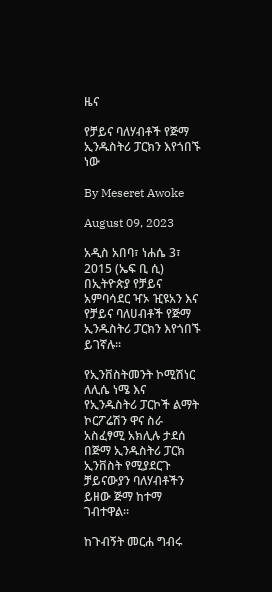ዜና

የቻይና ባለሃብቶች የጅማ ኢንዱስትሪ ፓርክን እየጎበኙ ነው

By Meseret Awoke

August 09, 2023

አዲስ አበባ፣ ነሐሴ 3፣ 2015 (ኤፍ ቢ ሲ) በኢትዮጵያ የቻይና አምባሳደር ዣኦ ዢዩአን እና የቻይና ባለሀብቶች የጅማ ኢንዱስትሪ ፓርክን እየጎበኙ ይገኛሉ።

የኢንቨስትመንት ኮሚሽነር ለሊሴ ነሜ እና የኢንዱስትሪ ፓርኮች ልማት ኮርፖሬሽን ዋና ስራ አስፈፃሚ አክሊሉ ታደሰ በጅማ ኢንዱስትሪ ፓርክ ኢንቨስት የሚያደርጉ ቻይናውያን ባለሃብቶችን ይዘው ጅማ ከተማ ገብተዋል።

ከጉብኝት መርሐ ግብሩ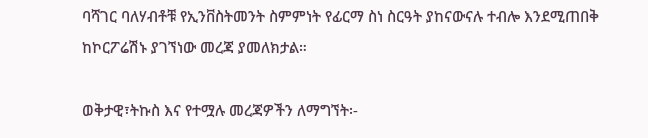ባሻገር ባለሃብቶቹ የኢንቨስትመንት ስምምነት የፊርማ ስነ ስርዓት ያከናውናሉ ተብሎ እንደሚጠበቅ ከኮርፖሬሽኑ ያገኘነው መረጃ ያመለክታል።

ወቅታዊ፣ትኩስ እና የተሟሉ መረጃዎችን ለማግኘት፡-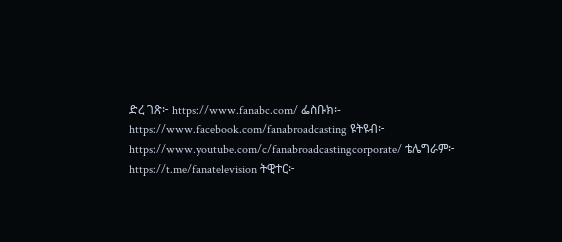ድረ ገጽ፦ https://www.fanabc.com/ ፌስቡክ፡- https://www.facebook.com/fanabroadcasting ዩትዩብ፦ https://www.youtube.com/c/fanabroadcastingcorporate/ ቴሌግራም፦ https://t.me/fanatelevision ትዊተር፦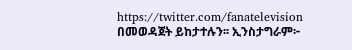https://twitter.com/fanatelevision በመወዳጀት ይከታተሉን፡፡ ኢንስታግራም፦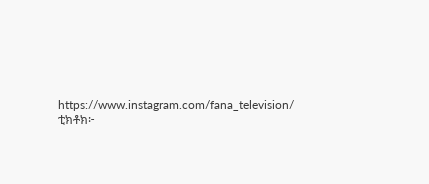https://www.instagram.com/fana_television/ ቲክቶክ፦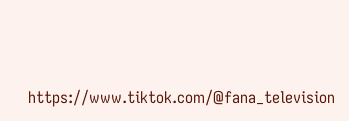https://www.tiktok.com/@fana_television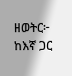ዘወትር፦ ከእኛ ጋር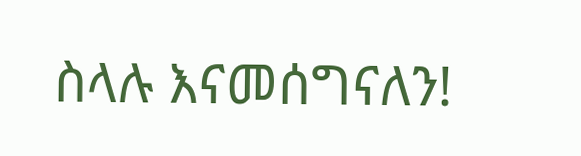ስላሉ እናመሰግናለን!